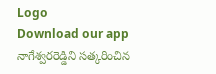Logo
Download our app
నాగేశ్వరరెడ్డిని సత్కరించిన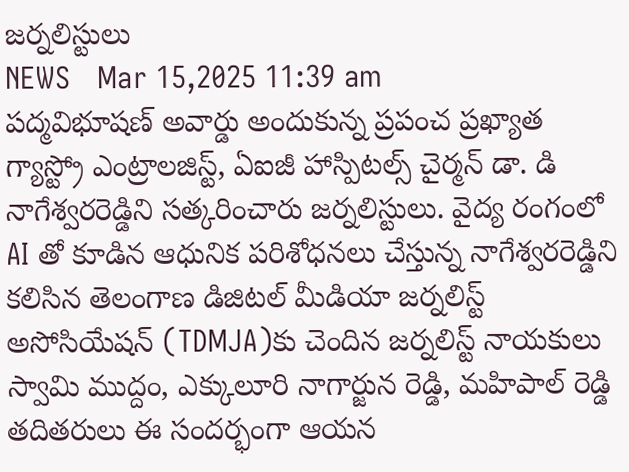జర్నలిస్టులు
NEWS   Mar 15,2025 11:39 am
పద్మవిభూషణ్ అవార్డు అందుకున్న ప్రపంచ ప్రఖ్యాత గ్యాస్ట్రో ఎంట్రాలజిస్ట్, ఏఐజీ హాస్పిటల్స్‌ చైర్మన్‌ డా. డి నాగేశ్వరరెడ్డిని సత్కరించారు జర్నలిస్టులు. వైద్య రంగంలో AI తో కూడిన ఆధునిక పరిశోధనలు చేస్తున్న నాగేశ్వరరెడ్డిని కలిసిన తెలంగాణ డిజిటల్ మీడియా జర్నలిస్ట్ అసోసియేషన్ (TDMJA)కు చెందిన జర్నలిస్ట్ నాయకులు స్వామి ముద్దం, ఎక్కులూరి నాగార్జున రెడ్డి, మహిపాల్ రెడ్డి తదితరులు ఈ సందర్భంగా ఆయన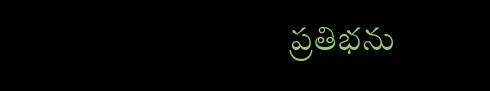ప్రతిభను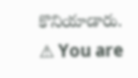కొనియాడారు.
⚠ You are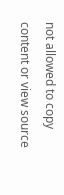not allowed to copy content or view source